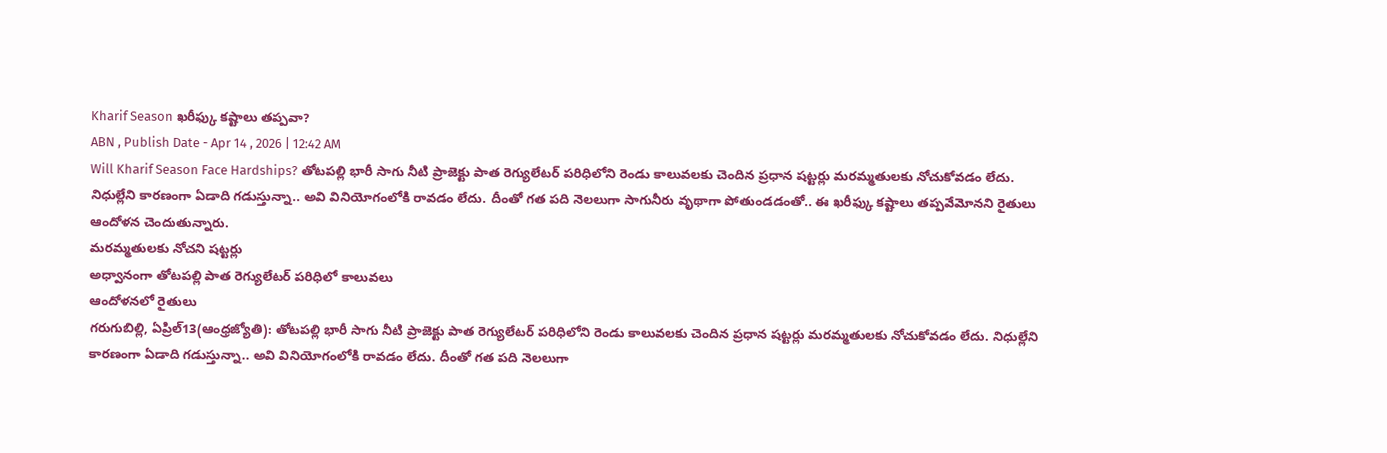Kharif Season ఖరీఫ్కు కష్టాలు తప్పవా?
ABN , Publish Date - Apr 14 , 2026 | 12:42 AM
Will Kharif Season Face Hardships? తోటపల్లి భారీ సాగు నీటి ప్రాజెక్టు పాత రెగ్యులేటర్ పరిధిలోని రెండు కాలువలకు చెందిన ప్రధాన షట్టర్లు మరమ్మతులకు నోచుకోవడం లేదు. నిధుల్లేని కారణంగా ఏడాది గడుస్తున్నా.. అవి వినియోగంలోకి రావడం లేదు. దీంతో గత పది నెలలుగా సాగునీరు వృథాగా పోతుండడంతో.. ఈ ఖరీఫ్కు కష్టాలు తప్పవేమోనని రైతులు ఆందోళన చెందుతున్నారు.
మరమ్మతులకు నోచని షట్టర్లు
అధ్వానంగా తోటపల్లి పాత రెగ్యులేటర్ పరిధిలో కాలువలు
ఆందోళనలో రైతులు
గరుగుబిల్లి, ఏప్రిల్13(ఆంధ్రజ్యోతి): తోటపల్లి భారీ సాగు నీటి ప్రాజెక్టు పాత రెగ్యులేటర్ పరిధిలోని రెండు కాలువలకు చెందిన ప్రధాన షట్టర్లు మరమ్మతులకు నోచుకోవడం లేదు. నిధుల్లేని కారణంగా ఏడాది గడుస్తున్నా.. అవి వినియోగంలోకి రావడం లేదు. దీంతో గత పది నెలలుగా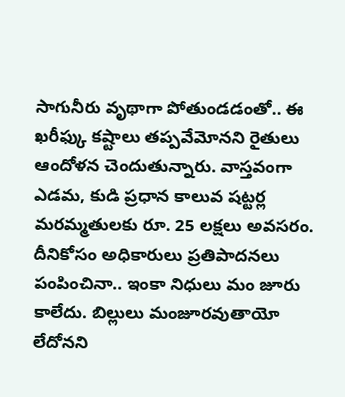సాగునీరు వృథాగా పోతుండడంతో.. ఈ ఖరీఫ్కు కష్టాలు తప్పవేమోనని రైతులు ఆందోళన చెందుతున్నారు. వాస్తవంగా ఎడమ, కుడి ప్రధాన కాలువ షట్టర్ల మరమ్మతులకు రూ. 25 లక్షలు అవసరం. దీనికోసం అధికారులు ప్రతిపాదనలు పంపించినా.. ఇంకా నిధులు మం జూరు కాలేదు. బిల్లులు మంజూరవుతాయో లేదోనని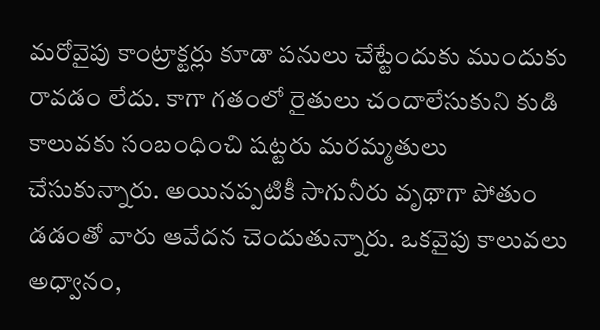మరోవైపు కాంట్రాక్టర్లు కూడా పనులు చేట్టేందుకు ముందుకు రావడం లేదు. కాగా గతంలో రైతులు చందాలేసుకుని కుడి కాలువకు సంబంధించి షట్టరు మరమ్మతులు చేసుకున్నారు. అయినప్పటికీ సాగునీరు వృథాగా పోతుం డడంతో వారు ఆవేదన చెందుతున్నారు. ఒకవైపు కాలువలు అధ్వానం,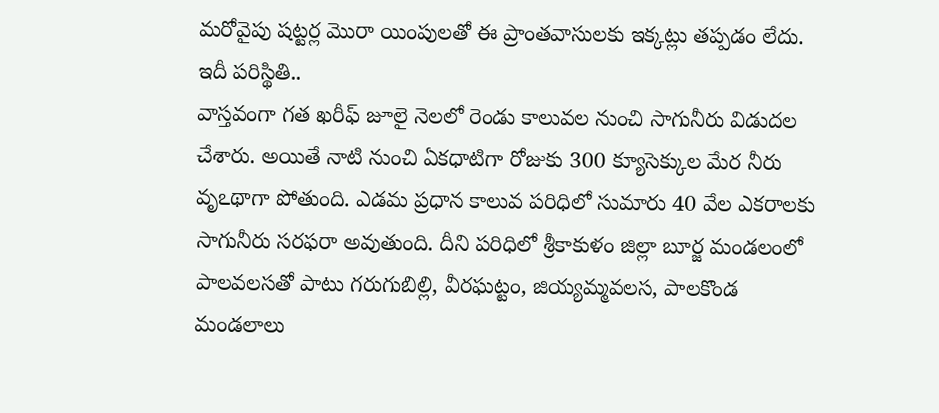మరోవైపు షట్టర్ల మొరా యింపులతో ఈ ప్రాంతవాసులకు ఇక్కట్లు తప్పడం లేదు.
ఇదీ పరిస్థితి..
వాస్తవంగా గత ఖరీఫ్ జూలై నెలలో రెండు కాలువల నుంచి సాగునీరు విడుదల చేశారు. అయితే నాటి నుంచి ఏకధాటిగా రోజుకు 300 క్యూసెక్కుల మేర నీరు వృఽథాగా పోతుంది. ఎడమ ప్రధాన కాలువ పరిధిలో సుమారు 40 వేల ఎకరాలకు సాగునీరు సరఫరా అవుతుంది. దీని పరిధిలో శ్రీకాకుళం జిల్లా బూర్జ మండలంలో పాలవలసతో పాటు గరుగుబిల్లి, వీరఘట్టం, జియ్యమ్మవలస, పాలకొండ మండలాలు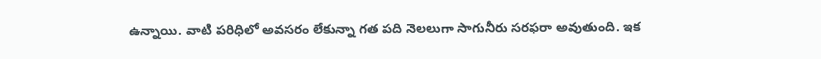ఉన్నాయి. వాటి పరిధిలో అవసరం లేకున్నా గత పది నెలలుగా సాగునీరు సరఫరా అవుతుంది. ఇక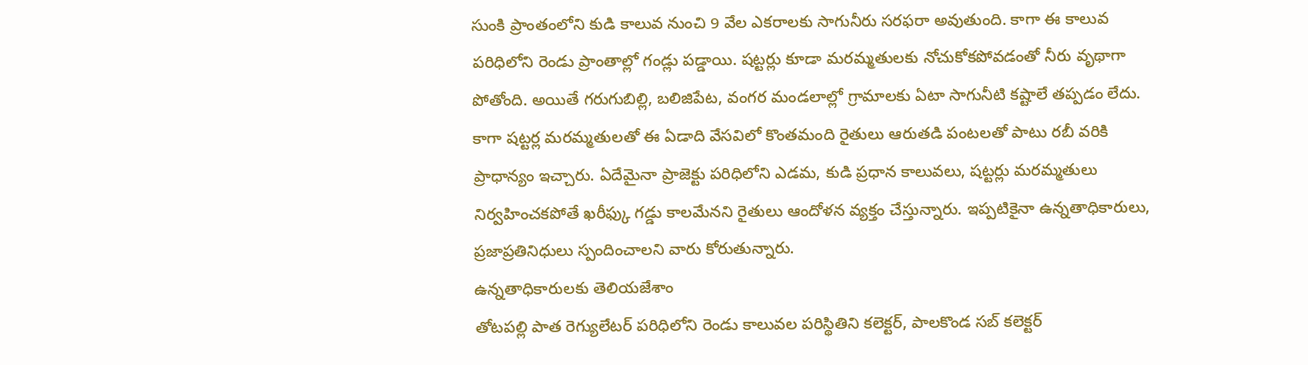సుంకి ప్రాంతంలోని కుడి కాలువ నుంచి 9 వేల ఎకరాలకు సాగునీరు సరఫరా అవుతుంది. కాగా ఈ కాలువ పరిధిలోని రెండు ప్రాంతాల్లో గండ్లు పడ్డాయి. షట్టర్లు కూడా మరమ్మతులకు నోచుకోకపోవడంతో నీరు వృథాగా పోతోంది. అయితే గరుగుబిల్లి, బలిజిపేట, వంగర మండలాల్లో గ్రామాలకు ఏటా సాగునీటి కష్టాలే తప్పడం లేదు. కాగా షట్టర్ల మరమ్మతులతో ఈ ఏడాది వేసవిలో కొంతమంది రైతులు ఆరుతడి పంటలతో పాటు రబీ వరికి ప్రాధాన్యం ఇచ్చారు. ఏదేమైనా ప్రాజెక్టు పరిధిలోని ఎడమ, కుడి ప్రధాన కాలువలు, షట్టర్లు మరమ్మతులు నిర్వహించకపోతే ఖరీఫ్కు గడ్డు కాలమేనని రైతులు ఆందోళన వ్యక్తం చేస్తున్నారు. ఇప్పటికైనా ఉన్నతాధికారులు, ప్రజాప్రతినిధులు స్పందించాలని వారు కోరుతున్నారు.
ఉన్నతాధికారులకు తెలియజేశాం
తోటపల్లి పాత రెగ్యులేటర్ పరిధిలోని రెండు కాలువల పరిస్థితిని కలెక్టర్, పాలకొండ సబ్ కలెక్టర్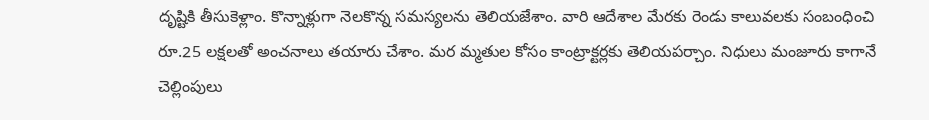దృష్టికి తీసుకెళ్లాం. కొన్నాళ్లుగా నెలకొన్న సమస్యలను తెలియజేశాం. వారి ఆదేశాల మేరకు రెండు కాలువలకు సంబంధించి రూ.25 లక్షలతో అంచనాలు తయారు చేశాం. మర మ్మతుల కోసం కాంట్రాక్టర్లకు తెలియపర్చాం. నిధులు మంజూరు కాగానే చెల్లింపులు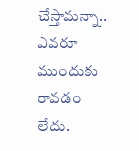చేస్తామన్నా.. ఎవరూ ముందుకు రావడం లేదు.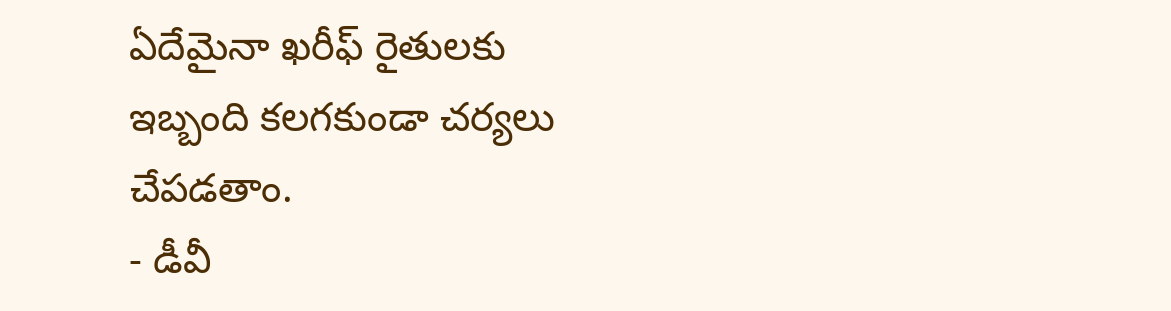ఏదేమైనా ఖరీఫ్ రైతులకు ఇబ్బంది కలగకుండా చర్యలు చేపడతాం.
- డీవీ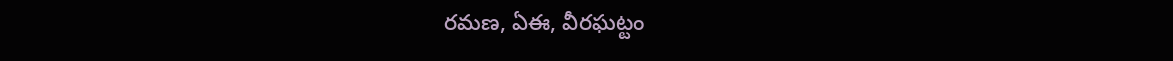రమణ, ఏఈ, వీరఘట్టం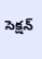సెక్షన్